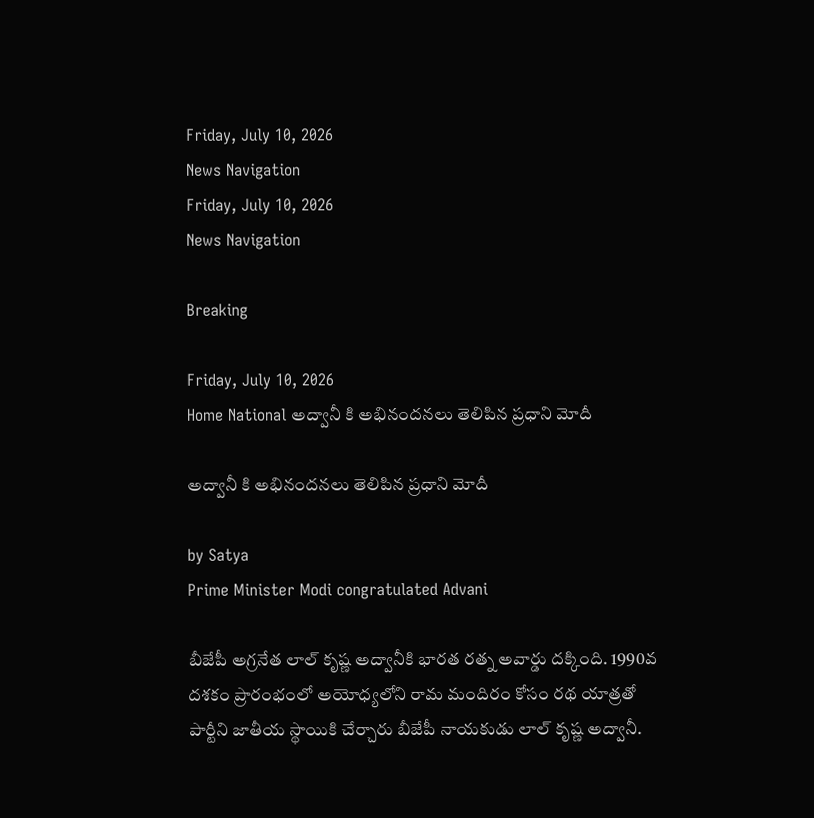Friday, July 10, 2026
News Navigation
Friday, July 10, 2026
News Navigation

Breaking

Friday, July 10, 2026
Home National అద్వానీ కి అభినందనలు తెలిపిన ప్రధాని మోదీ

అద్వానీ కి అభినందనలు తెలిపిన ప్రధాని మోదీ

by Satya
Prime Minister Modi congratulated Advani

బీజేపీ అగ్రనేత లాల్ కృష్ణ అద్వానీకి భారత రత్న అవార్డు దక్కింది. 1990వ దశకం ప్రారంభంలో అయోధ్యలోని రామ మందిరం కోసం రథ యాత్రతో పార్టీని జాతీయ స్థాయికి చేర్చారు బీజేపీ నాయకుడు లాల్ కృష్ణ అద్వానీ.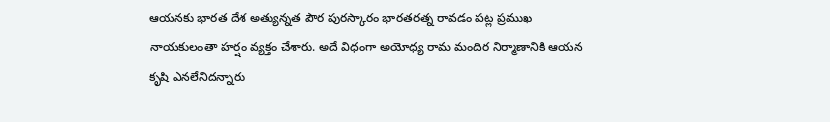ఆయనకు భారత దేశ అత్యున్నత పౌర పురస్కారం భారతరత్న రావడం పట్ల ప్రముఖ నాయకులంతా హర్షం వ్యక్తం చేశారు. అదే విధంగా అయోధ్య రామ మందిర నిర్మాణానికి ఆయన కృషి ఎనలేనిదన్నారు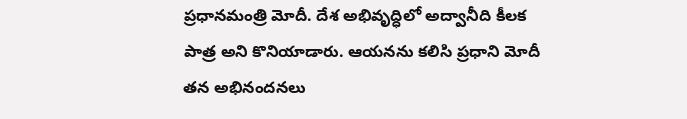ప్రధానమంత్రి మోదీ. దేశ అభివృద్ధిలో అద్వానీది కీలక పాత్ర అని కొనియాడారు. ఆయనను కలిసి ప్రధాని మోదీ తన అభినందనలు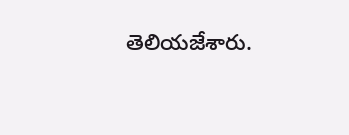తెలియజేశారు.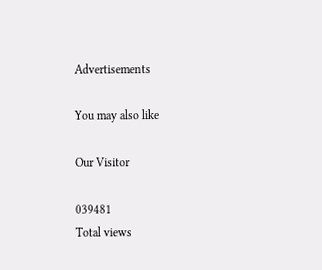Advertisements

You may also like

Our Visitor

039481
Total views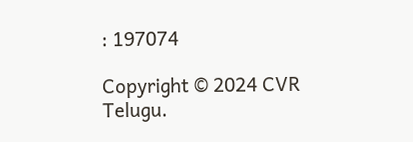: 197074

Copyright © 2024 CVR Telugu.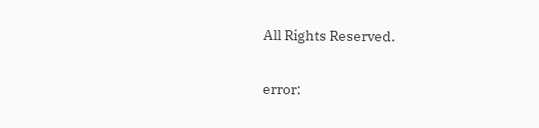All Rights Reserved.

error: